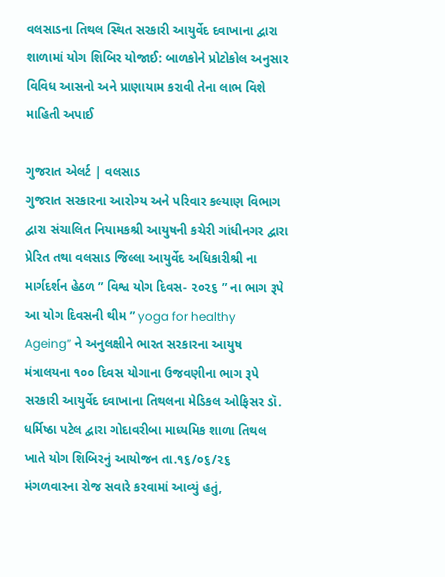વલસાડના તિથલ સ્થિત સરકારી આયુર્વેદ દવાખાના દ્વારા શાળામાં યોગ શિબિર યોજાઈ: બાળકોને પ્રોટોકોલ અનુસાર વિવિધ આસનો અને પ્રાણાયામ કરાવી તેના લાભ વિશે માહિતી અપાઈ

ગુજરાત એલર્ટ | વલસાડ
ગુજરાત સરકારના આરોગ્ય અને પરિવાર કલ્યાણ વિભાગ દ્વારા સંચાલિત નિયામકશ્રી આયુષની કચેરી ગાંધીનગર દ્વારા પ્રેરિત તથા વલસાડ જિલ્લા આયુર્વેદ અધિકારીશ્રી ના માર્ગદર્શન હેઠળ ” વિશ્વ યોગ દિવસ- ૨૦૨૬ ” ના ભાગ રૂપે આ યોગ દિવસની થીમ ” yoga for healthy Ageing” ને અનુલક્ષીને ભારત સરકારના આયુષ મંત્રાલયના ૧૦૦ દિવસ યોગાના ઉજવણીના ભાગ રૂપે સરકારી આયુર્વેદ દવાખાના તિથલના મેડિકલ ઓફિસર ડૉ. ધર્મિષ્ઠા પટેલ દ્વારા ગોદાવરીબા માધ્યમિક શાળા તિથલ ખાતે યોગ શિબિરનું આયોજન તા.૧૬/૦૬/૨૬ મંગળવારના રોજ સવારે કરવામાં આવ્યું હતું,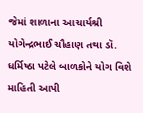જેમાં શાળાના આચાર્યશ્રી યોગેન્દ્રભાઈ ચૌહાણ તથા ડૉ. ધર્મિષ્ઠા પટેલે બાળકોને યોગ વિશે માહિતી આપી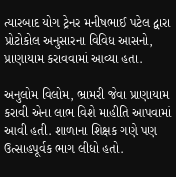ત્યારબાદ યોગ ટ્રેનર મનીષભાઈ પટેલ દ્વારા પ્રોટોકોલ અનુસારના વિવિધ આસનો, પ્રાણાયામ કરાવવામાં આવ્યા હતા.

અનુલોમ વિલોમ, ભ્રામરી જેવા પ્રાણાયામ કરાવી એના લાભ વિશે માહીતિ આપવામાં આવી હતી. શાળાના શિક્ષક ગણે પણ ઉત્સાહપૂર્વક ભાગ લીધો હતો.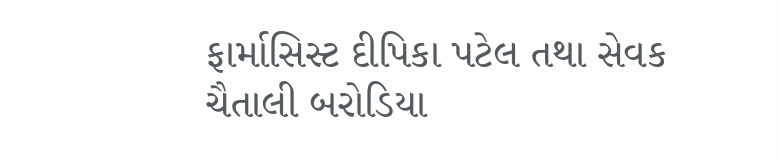ફાર્માસિસ્ટ દીપિકા પટેલ તથા સેવક ચૈતાલી બરોડિયા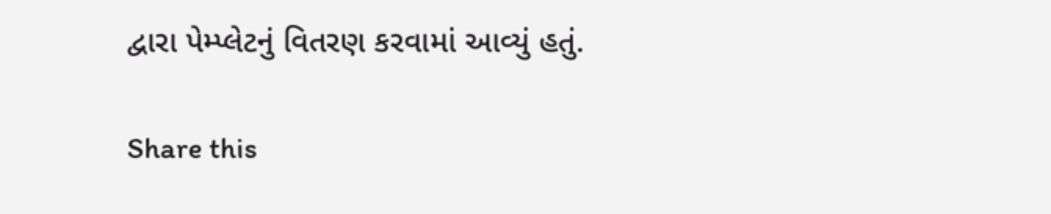દ્વારા પેમ્પ્લેટનું વિતરણ કરવામાં આવ્યું હતું.

Share this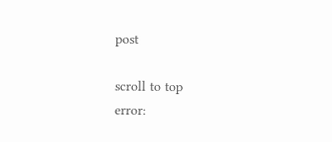post

scroll to top
error: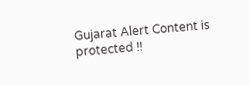Gujarat Alert Content is protected !!